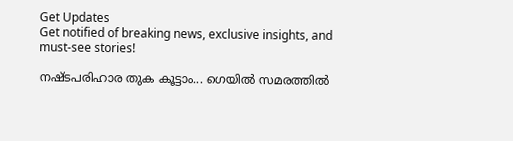Get Updates
Get notified of breaking news, exclusive insights, and must-see stories!

നഷ്ടപരിഹാര തുക കൂട്ടാം... ഗെയിൽ സമരത്തിൽ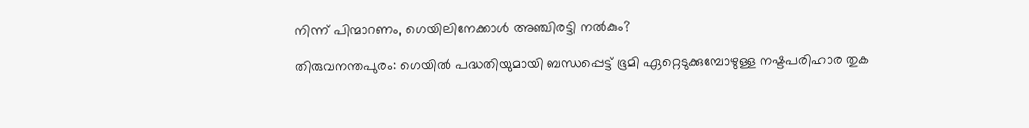നിന്ന് പിന്മാറണം, ഗെയിലിനേക്കാൾ അഞ്ചിരട്ടി നൽകും?

തിരുവനന്തപുരം: ഗെയിൽ പദ്ധതിയുമായി ബന്ധപ്പെട്ട് ഭൂമി ഏറ്റെടുക്കുമ്പോഴുള്ള നഷ്ടപരിഹാര തുക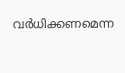വർധിക്കണമെന്ന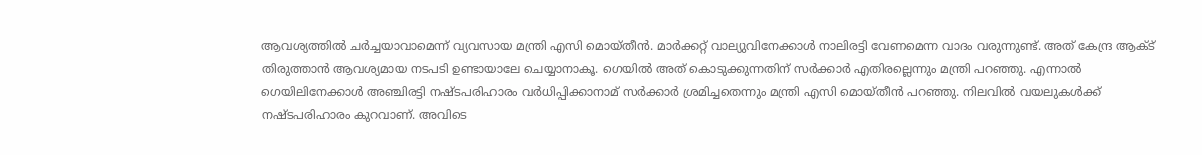ആവശ്യത്തിൽ ചർച്ചയാവാമെന്ന് വ്യവസായ മന്ത്രി എസി മൊയ്തീൻ. മാർക്കറ്റ് വാല്യുവിനേക്കാൾ നാലിരട്ടി വേണമെന്ന വാദം വരുന്നുണ്ട്. അത് കേന്ദ്ര ആക്ട് തിരുത്താൻ ആവശ്യമായ നടപടി ഉണ്ടായാലേ ചെയ്യാനാകൂ. ഗെയിൽ അത് കൊടുക്കുന്നതിന് സർക്കാർ എതിരല്ലെന്നും മന്ത്രി പറ‍ഞ്ഞു. എന്നാൽ ഗെയിലിനേക്കാൾ അഞ്ചിരട്ടി നഷ്ടപരിഹാരം വർധിപ്പിക്കാനാമ് സർക്കാർ ശ്രമിച്ചതെന്നും മന്ത്രി എസി മൊയ്തീൻ പറഞ്ഞു. നിലവിൽ വയലുകൾക്ക് നഷ്ടപരിഹാരം കുറവാണ്. അവിടെ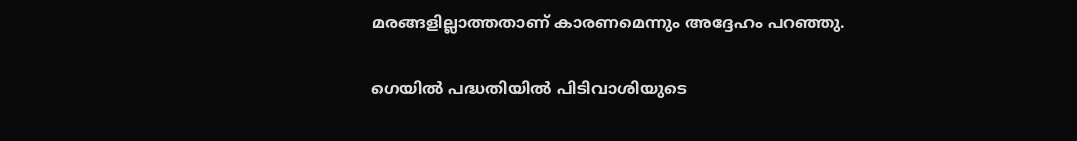മരങ്ങളില്ലാത്തതാണ് കാരണമെന്നും അദ്ദേഹം പറഞ്ഞു.

ഗെയിൽ പദ്ധതിയിൽ പിടിവാശിയുടെ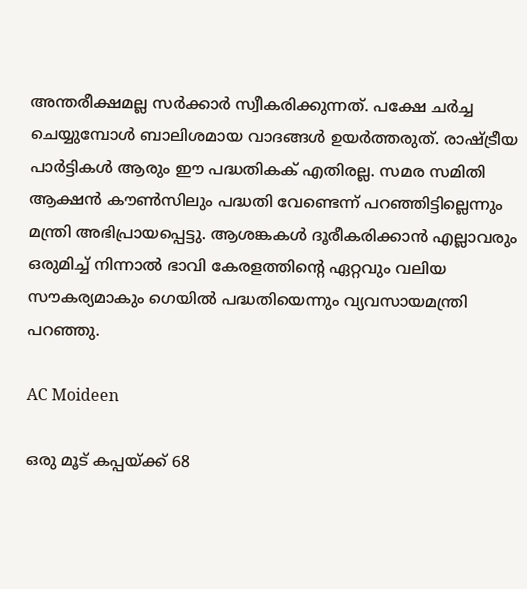അന്തരീക്ഷമല്ല സർക്കാർ സ്വീകരിക്കുന്നത്. പക്ഷേ ചർച്ച ചെയ്യുമ്പോൾ ബാലിശമായ വാദങ്ങൾ ഉയർത്തരുത്. രാഷ്ട്രീയ പാർട്ടികൾ ആരും ഈ പദ്ധതികക് എതിരല്ല. സമര സമിതി ആക്ഷൻ കൗൺസിലും പദ്ധതി വേണ്ടെന്ന് പറഞ്ഞിട്ടില്ലെന്നും മന്ത്രി അഭിപ്രായപ്പെട്ടു. ആശങ്കകൾ ദൂരീകരിക്കാൻ എല്ലാവരും ഒരുമിച്ച് നിന്നാൽ ഭാവി കേരളത്തിന്റെ ഏറ്റവും വലിയ സൗകര്യമാകും ഗെയിൽ പദ്ധതിയെന്നും വ്യവസായമന്ത്രി പറഞ്ഞു.

AC Moideen

ഒരു മൂട് കപ്പയ്ക്ക് 68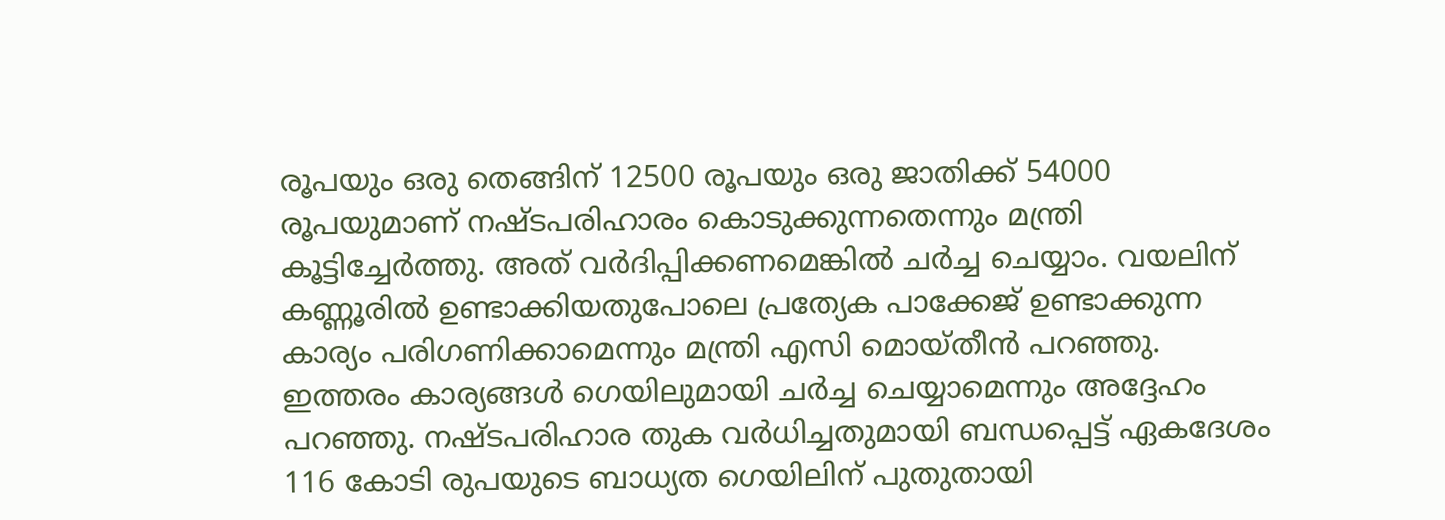രൂപയും ഒരു തെങ്ങിന് 12500 രൂപയും ഒരു ജാതിക്ക് 54000 രൂപയുമാണ് നഷ്ടപരിഹാരം കൊടുക്കുന്നതെന്നും മന്ത്രി കൂട്ടിച്ചേർത്തു. അത് വർദിപ്പിക്കണമെങ്കിൽ ചർച്ച ചെയ്യാം. വയലിന് കണ്ണൂരിൽ ഉണ്ടാക്കിയതുപോലെ പ്രത്യേക പാക്കേജ് ഉണ്ടാക്കുന്ന കാര്യം പരിഗണിക്കാമെന്നും മന്ത്രി എസി മൊയ്തീൻ പറഞ്ഞു. ഇത്തരം കാര്യങ്ങൾ‌ ഗെയിലുമായി ചർച്ച ചെയ്യാമെന്നും അദ്ദേഹം പറഞ്ഞു. നഷ്ടപരിഹാര തുക വർധിച്ചതുമായി ബന്ധപ്പെട്ട് ഏകദേശം 116 കോടി രുപയുടെ ബാധ്യത ഗെയിലിന് പുതുതായി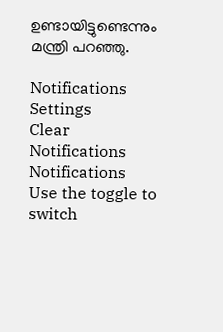ഉണ്ടായിട്ടുണ്ടെന്നും മന്ത്രി പറഞ്ഞു.

Notifications
Settings
Clear Notifications
Notifications
Use the toggle to switch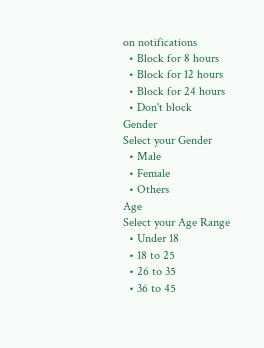on notifications
  • Block for 8 hours
  • Block for 12 hours
  • Block for 24 hours
  • Don't block
Gender
Select your Gender
  • Male
  • Female
  • Others
Age
Select your Age Range
  • Under 18
  • 18 to 25
  • 26 to 35
  • 36 to 45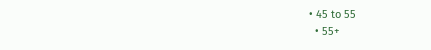• 45 to 55
  • 55+